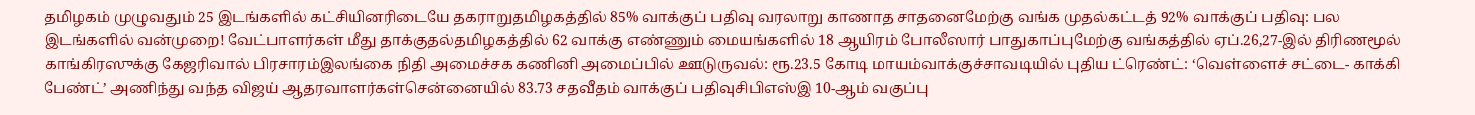தமிழகம் முழுவதும் 25 இடங்களில் கட்சியினரிடையே தகராறுதமிழகத்தில் 85% வாக்குப் பதிவு வரலாறு காணாத சாதனைமேற்கு வங்க முதல்கட்டத் 92% வாக்குப் பதிவு: பல இடங்களில் வன்முறை! வேட்பாளர்கள் மீது தாக்குதல்தமிழகத்தில் 62 வாக்கு எண்ணும் மையங்களில் 18 ஆயிரம் போலீஸார் பாதுகாப்புமேற்கு வங்கத்தில் ஏப்.26,27-இல் திரிணமூல் காங்கிரஸுக்கு கேஜரிவால் பிரசாரம்இலங்கை நிதி அமைச்சக கணினி அமைப்பில் ஊடுருவல்: ரூ.23.5 கோடி மாயம்வாக்குச்சாவடியில் புதிய ட்ரெண்ட்: ‘வெள்ளைச் சட்டை- காக்கி பேண்ட்’ அணிந்து வந்த விஜய் ஆதரவாளர்கள்சென்னையில் 83.73 சதவீதம் வாக்குப் பதிவுசிபிஎஸ்இ 10-ஆம் வகுப்பு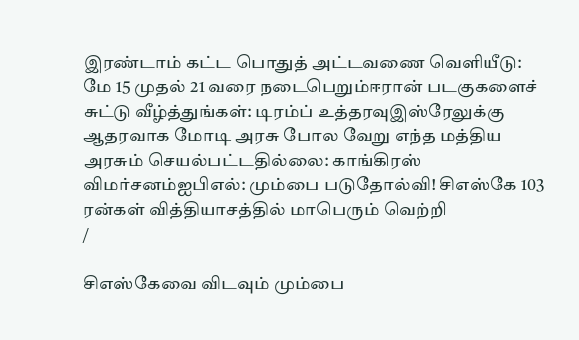இரண்டாம் கட்ட பொதுத் அட்டவணை வெளியீடு: மே 15 முதல் 21 வரை நடைபெறும்ஈரான் படகுகளைச் சுட்டு வீழ்த்துங்கள்: டிரம்ப் உத்தரவுஇஸ்ரேலுக்கு ஆதரவாக மோடி அரசு போல வேறு எந்த மத்திய அரசும் செயல்பட்டதில்லை: காங்கிரஸ் விமர்சனம்ஐபிஎல்: மும்பை படுதோல்வி! சிஎஸ்கே 103 ரன்கள் வித்தியாசத்தில் மாபெரும் வெற்றி
/

சிஎஸ்கேவை விடவும் மும்பை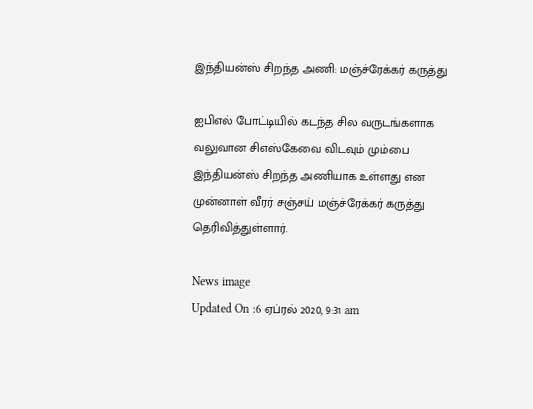இந்தியன்ஸ் சிறந்த அணி: மஞ்ச்ரேக்கர் கருத்து

ஐபிஎல் போட்டியில் கடந்த சில வருடங்களாக வலுவான சிஎஸ்கேவை விடவும் மும்பை இந்தியன்ஸ் சிறந்த அணியாக உள்ளது என முன்னாள் வீரர் சஞ்சய் மஞ்ச்ரேக்கர் கருத்து தெரிவித்துள்ளார்.

News image
Updated On :6 ஏப்ரல் 2020, 9:31 am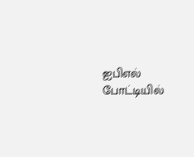ஐபிஎல் போட்டியில்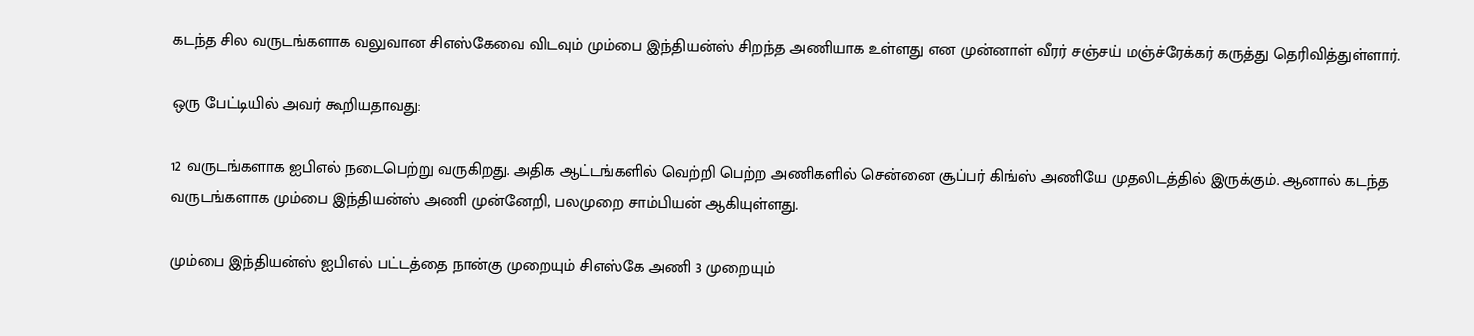கடந்த சில வருடங்களாக வலுவான சிஎஸ்கேவை விடவும் மும்பை இந்தியன்ஸ் சிறந்த அணியாக உள்ளது என முன்னாள் வீரர் சஞ்சய் மஞ்ச்ரேக்கர் கருத்து தெரிவித்துள்ளார்.

ஒரு பேட்டியில் அவர் கூறியதாவது:

12 வருடங்களாக ஐபிஎல் நடைபெற்று வருகிறது. அதிக ஆட்டங்களில் வெற்றி பெற்ற அணிகளில் சென்னை சூப்பர் கிங்ஸ் அணியே முதலிடத்தில் இருக்கும். ஆனால் கடந்த வருடங்களாக மும்பை இந்தியன்ஸ் அணி முன்னேறி, பலமுறை சாம்பியன் ஆகியுள்ளது.

மும்பை இந்தியன்ஸ் ஐபிஎல் பட்டத்தை நான்கு முறையும் சிஎஸ்கே அணி 3 முறையும்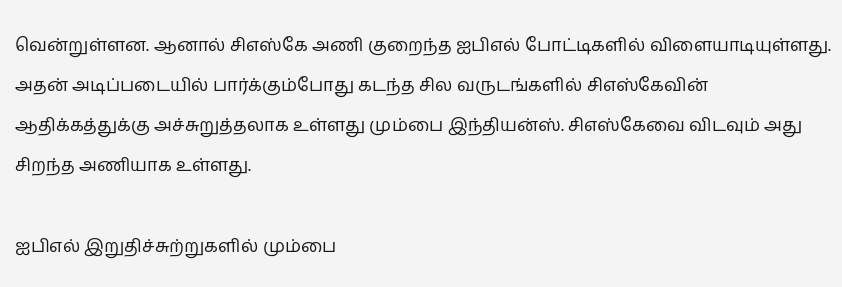வென்றுள்ளன. ஆனால் சிஎஸ்கே அணி குறைந்த ஐபிஎல் போட்டிகளில் விளையாடியுள்ளது. அதன் அடிப்படையில் பார்க்கும்போது கடந்த சில வருடங்களில் சிஎஸ்கேவின் ஆதிக்கத்துக்கு அச்சுறுத்தலாக உள்ளது மும்பை இந்தியன்ஸ். சிஎஸ்கேவை விடவும் அது சிறந்த அணியாக உள்ளது.

ஐபிஎல் இறுதிச்சுற்றுகளில் மும்பை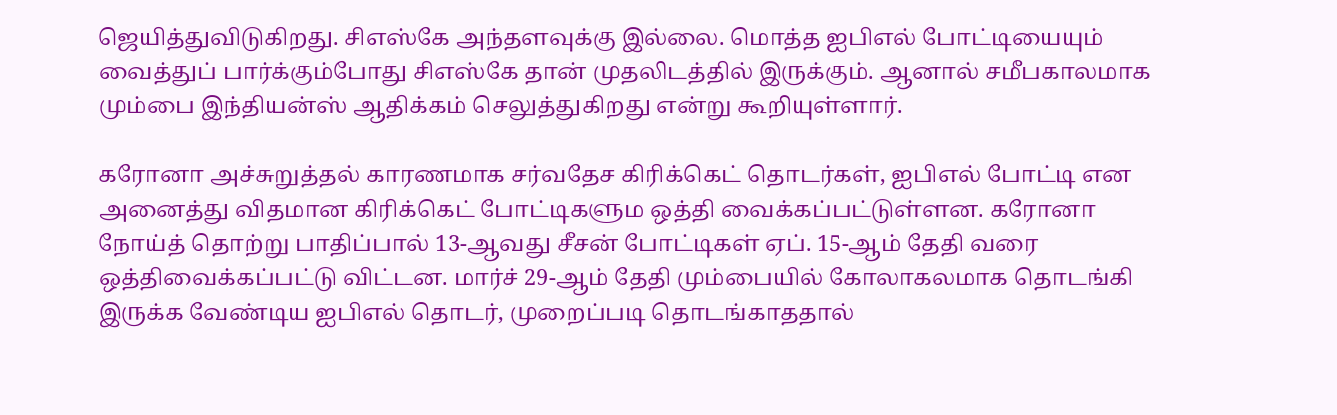ஜெயித்துவிடுகிறது. சிஎஸ்கே அந்தளவுக்கு இல்லை. மொத்த ஐபிஎல் போட்டியையும் வைத்துப் பார்க்கும்போது சிஎஸ்கே தான் முதலிடத்தில் இருக்கும். ஆனால் சமீபகாலமாக மும்பை இந்தியன்ஸ் ஆதிக்கம் செலுத்துகிறது என்று கூறியுள்ளார்.

கரோனா அச்சுறுத்தல் காரணமாக சர்வதேச கிரிக்கெட் தொடர்கள், ஐபிஎல் போட்டி என அனைத்து விதமான கிரிக்கெட் போட்டிகளும ஒத்தி வைக்கப்பட்டுள்ளன. கரோனா நோய்த் தொற்று பாதிப்பால் 13-ஆவது சீசன் போட்டிகள் ஏப். 15-ஆம் தேதி வரை ஒத்திவைக்கப்பட்டு விட்டன. மார்ச் 29-ஆம் தேதி மும்பையில் கோலாகலமாக தொடங்கி இருக்க வேண்டிய ஐபிஎல் தொடர், முறைப்படி தொடங்காததால்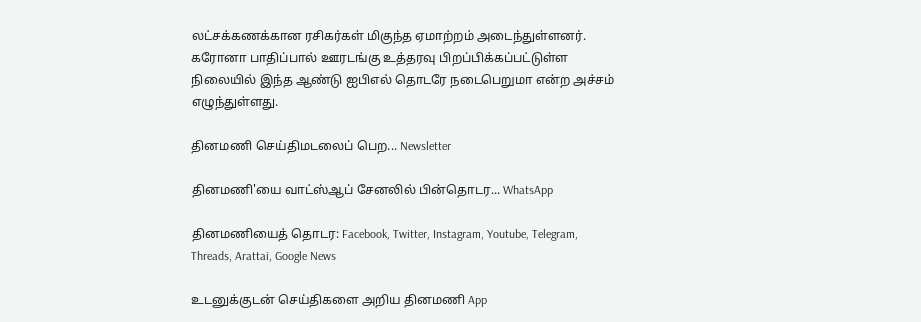லட்சக்கணக்கான ரசிகர்கள் மிகுந்த ஏமாற்றம் அடைந்துள்ளனர். கரோனா பாதிப்பால் ஊரடங்கு உத்தரவு பிறப்பிக்கப்பட்டுள்ள நிலையில் இந்த ஆண்டு ஐபிஎல் தொடரே நடைபெறுமா என்ற அச்சம் எழுந்துள்ளது.

தினமணி செய்திமடலைப் பெற... Newsletter

தினமணி'யை வாட்ஸ்ஆப் சேனலில் பின்தொடர... WhatsApp

தினமணியைத் தொடர: Facebook, Twitter, Instagram, Youtube, Telegram, Threads, Arattai, Google News

உடனுக்குடன் செய்திகளை அறிய தினமணி App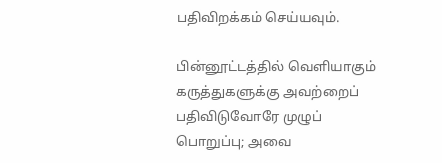பதிவிறக்கம் செய்யவும்.

பின்னூட்டத்தில் வெளியாகும் கருத்துகளுக்கு அவற்றைப் பதிவிடுவோரே முழுப் பொறுப்பு; அவை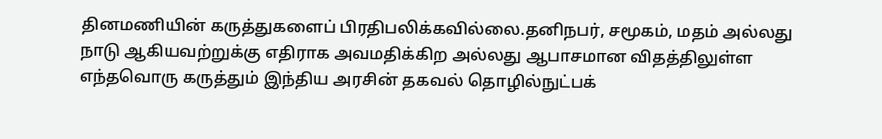தினமணியின் கருத்துகளைப் பிரதிபலிக்கவில்லை.தனிநபர், சமூகம், மதம் அல்லது நாடு ஆகியவற்றுக்கு எதிராக அவமதிக்கிற அல்லது ஆபாசமான விதத்திலுள்ள எந்தவொரு கருத்தும் இந்திய அரசின் தகவல் தொழில்நுட்பக்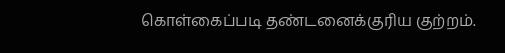கொள்கைப்படி தண்டனைக்குரிய குற்றம்.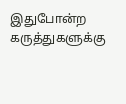இதுபோன்ற கருத்துகளுக்கு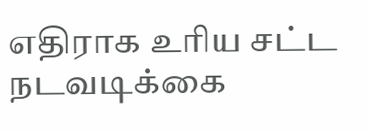எதிராக உரிய சட்ட நடவடிக்கை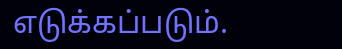எடுக்கப்படும்.